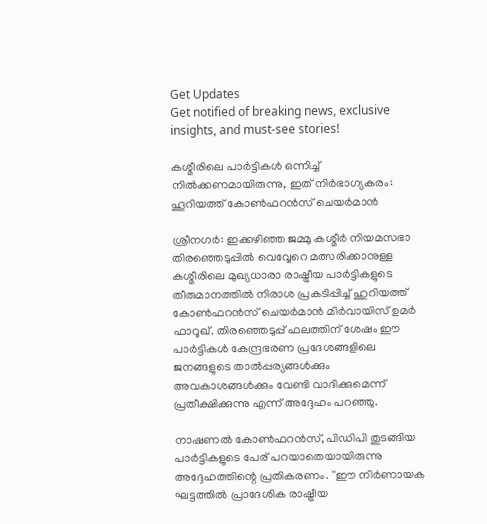Get Updates
Get notified of breaking news, exclusive insights, and must-see stories!

കശ്മീരിലെ പാര്‍ട്ടികള്‍ ഒന്നിച്ച് നില്‍ക്കണമായിരുന്നു, ഇത് നിര്‍ഭാഗ്യകരം: ഹൂറിയത്ത് കോണ്‍ഫറന്‍സ് ചെയര്‍മാന്‍

ശ്രീനഗര്‍: ഇക്കഴിഞ്ഞ ജമ്മു കശ്മീര്‍ നിയമസഭാ തിരഞ്ഞെടുപ്പില്‍ വെവ്വേറെ മത്സരിക്കാനുള്ള കശ്മീരിലെ മുഖ്യധാരാ രാഷ്ട്രീയ പാര്‍ട്ടികളുടെ തീരുമാനത്തില്‍ നിരാശ പ്രകടിപ്പിച്ച് ഹുറിയത്ത് കോണ്‍ഫറന്‍സ് ചെയര്‍മാന്‍ മിര്‍വായിസ് ഉമര്‍ ഫാറൂഖ്. തിരഞ്ഞെടുപ്പ് ഫലത്തിന് ശേഷം ഈ പാര്‍ട്ടികള്‍ കേന്ദ്രഭരണ പ്രദേശങ്ങളിലെ ജനങ്ങളുടെ താല്‍പ്പര്യങ്ങള്‍ക്കും അവകാശങ്ങള്‍ക്കും വേണ്ടി വാദിക്കുമെന്ന് പ്രതീക്ഷിക്കുന്നു എന്ന് അദ്ദേഹം പറഞ്ഞു.

നാഷണല്‍ കോണ്‍ഫറന്‍സ്, പിഡിപി തുടങ്ങിയ പാര്‍ട്ടികളുടെ പേര് പറയാതെയായിരുന്നു അദ്ദേഹത്തിന്റെ പ്രതികരണം. ''ഈ നിര്‍ണായക ഘട്ടത്തില്‍ പ്രാദേശിക രാഷ്ട്രീയ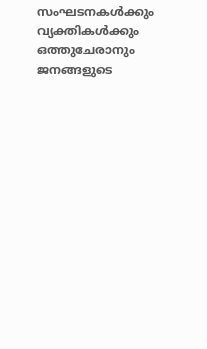സംഘടനകള്‍ക്കും വ്യക്തികള്‍ക്കും ഒത്തുചേരാനും ജനങ്ങളുടെ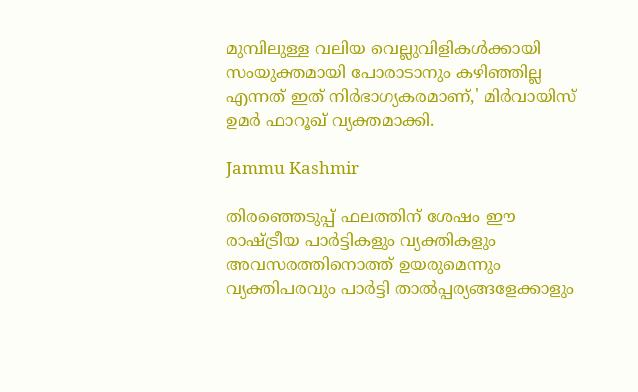മുമ്പിലുള്ള വലിയ വെല്ലുവിളികള്‍ക്കായി സംയുക്തമായി പോരാടാനും കഴിഞ്ഞില്ല എന്നത് ഇത് നിര്‍ഭാഗ്യകരമാണ്,' മിര്‍വായിസ് ഉമര്‍ ഫാറൂഖ് വ്യക്തമാക്കി.

Jammu Kashmir

തിരഞ്ഞെടുപ്പ് ഫലത്തിന് ശേഷം ഈ രാഷ്ട്രീയ പാര്‍ട്ടികളും വ്യക്തികളും അവസരത്തിനൊത്ത് ഉയരുമെന്നും വ്യക്തിപരവും പാര്‍ട്ടി താല്‍പ്പര്യങ്ങളേക്കാളും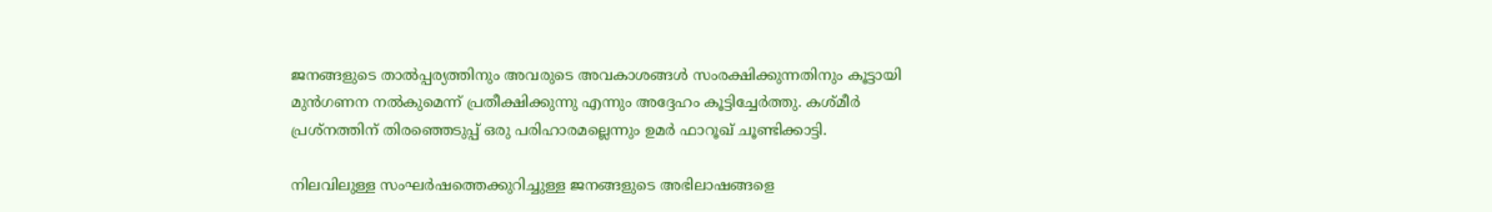ജനങ്ങളുടെ താല്‍പ്പര്യത്തിനും അവരുടെ അവകാശങ്ങള്‍ സംരക്ഷിക്കുന്നതിനും കൂട്ടായി മുന്‍ഗണന നല്‍കുമെന്ന് പ്രതീക്ഷിക്കുന്നു എന്നും അദ്ദേഹം കൂട്ടിച്ചേര്‍ത്തു. കശ്മീര്‍ പ്രശ്നത്തിന് തിരഞ്ഞെടുപ്പ് ഒരു പരിഹാരമല്ലെന്നും ഉമര്‍ ഫാറൂഖ് ചൂണ്ടിക്കാട്ടി.

നിലവിലുള്ള സംഘര്‍ഷത്തെക്കുറിച്ചുള്ള ജനങ്ങളുടെ അഭിലാഷങ്ങളെ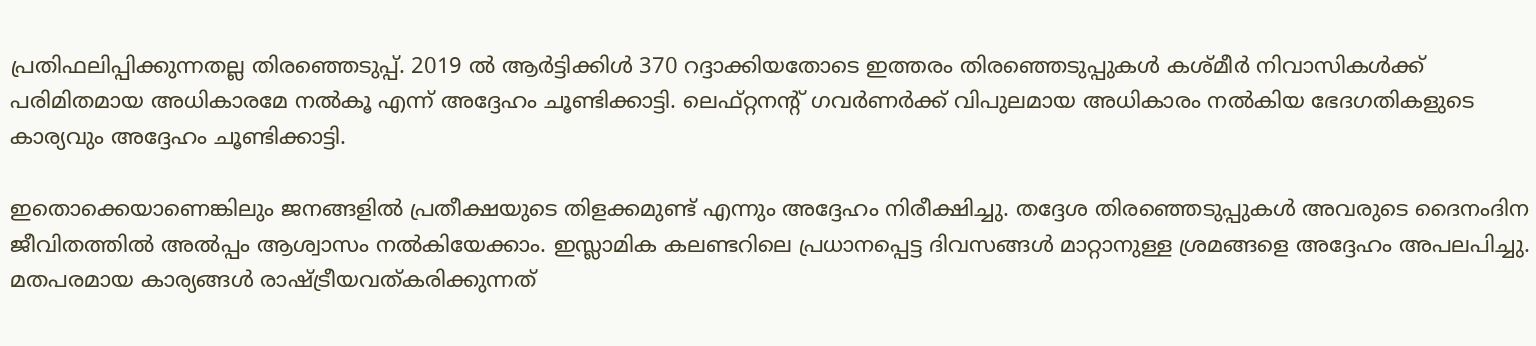പ്രതിഫലിപ്പിക്കുന്നതല്ല തിരഞ്ഞെടുപ്പ്. 2019 ല്‍ ആര്‍ട്ടിക്കിള്‍ 370 റദ്ദാക്കിയതോടെ ഇത്തരം തിരഞ്ഞെടുപ്പുകള്‍ കശ്മീര്‍ നിവാസികള്‍ക്ക് പരിമിതമായ അധികാരമേ നല്‍കൂ എന്ന് അദ്ദേഹം ചൂണ്ടിക്കാട്ടി. ലെഫ്റ്റനന്റ് ഗവര്‍ണര്‍ക്ക് വിപുലമായ അധികാരം നല്‍കിയ ഭേദഗതികളുടെ കാര്യവും അദ്ദേഹം ചൂണ്ടിക്കാട്ടി.

ഇതൊക്കെയാണെങ്കിലും ജനങ്ങളില്‍ പ്രതീക്ഷയുടെ തിളക്കമുണ്ട് എന്നും അദ്ദേഹം നിരീക്ഷിച്ചു. തദ്ദേശ തിരഞ്ഞെടുപ്പുകള്‍ അവരുടെ ദൈനംദിന ജീവിതത്തില്‍ അല്‍പ്പം ആശ്വാസം നല്‍കിയേക്കാം. ഇസ്ലാമിക കലണ്ടറിലെ പ്രധാനപ്പെട്ട ദിവസങ്ങള്‍ മാറ്റാനുള്ള ശ്രമങ്ങളെ അദ്ദേഹം അപലപിച്ചു. മതപരമായ കാര്യങ്ങള്‍ രാഷ്ട്രീയവത്കരിക്കുന്നത്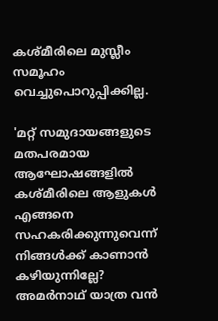കശ്മീരിലെ മുസ്ലീം സമൂഹം വെച്ചുപൊറുപ്പിക്കില്ല.

'മറ്റ് സമുദായങ്ങളുടെ മതപരമായ ആഘോഷങ്ങളില്‍ കശ്മീരിലെ ആളുകള്‍ എങ്ങനെ സഹകരിക്കുന്നുവെന്ന് നിങ്ങള്‍ക്ക് കാണാന്‍ കഴിയുന്നില്ലേ? അമര്‍നാഥ് യാത്ര വന്‍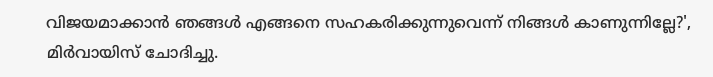വിജയമാക്കാന്‍ ഞങ്ങള്‍ എങ്ങനെ സഹകരിക്കുന്നുവെന്ന് നിങ്ങള്‍ കാണുന്നില്ലേ?', മിര്‍വായിസ് ചോദിച്ചു.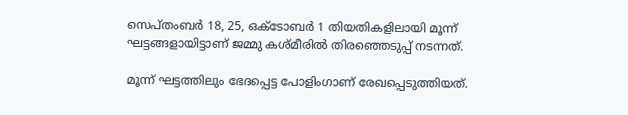സെപ്തംബര്‍ 18, 25, ഒക്ടോബര്‍ 1 തിയതികളിലായി മൂന്ന് ഘട്ടങ്ങളായിട്ടാണ് ജമ്മു കശ്മീരില്‍ തിരഞ്ഞെടുപ്പ് നടന്നത്.

മൂന്ന് ഘട്ടത്തിലും ഭേദപ്പെട്ട പോളിംഗാണ് രേഖപ്പെടുത്തിയത്.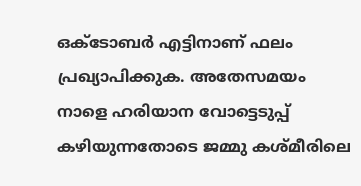ഒക്ടോബര്‍ എട്ടിനാണ് ഫലം പ്രഖ്യാപിക്കുക. അതേസമയം നാളെ ഹരിയാന വോട്ടെടുപ്പ് കഴിയുന്നതോടെ ജമ്മു കശ്മീരിലെ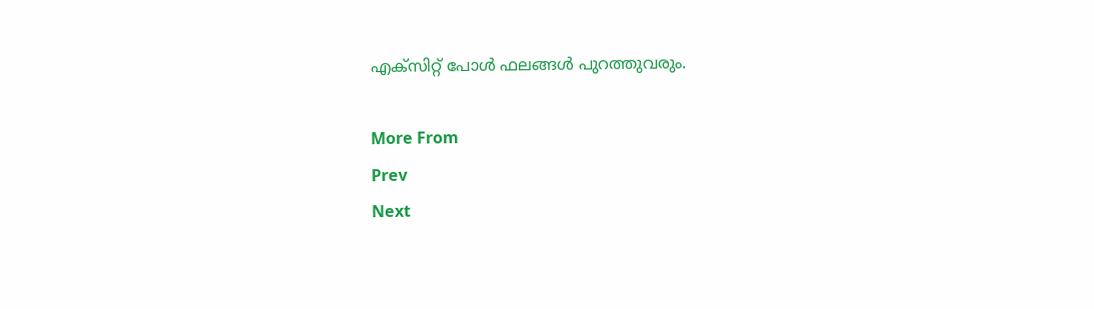എക്‌സിറ്റ് പോള്‍ ഫലങ്ങള്‍ പുറത്തുവരും.

More From
Prev
Next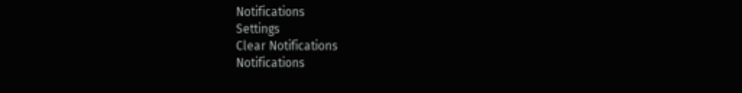Notifications
Settings
Clear Notifications
Notifications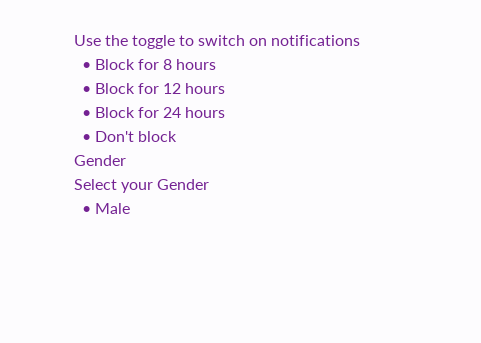Use the toggle to switch on notifications
  • Block for 8 hours
  • Block for 12 hours
  • Block for 24 hours
  • Don't block
Gender
Select your Gender
  • Male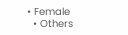• Female
  • Others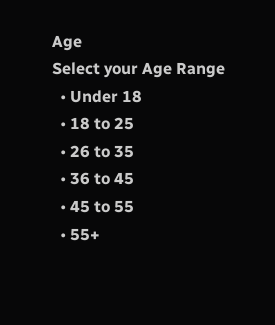Age
Select your Age Range
  • Under 18
  • 18 to 25
  • 26 to 35
  • 36 to 45
  • 45 to 55
  • 55+